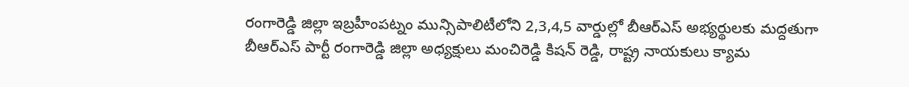రంగారెడ్డి జిల్లా ఇబ్రహీంపట్నం మున్సిపాలిటీలోని 2,3,4,5 వార్డుల్లో బీఆర్ఎస్ అభ్యర్థులకు మద్దతుగా బీఆర్ఎస్ పార్టీ రంగారెడ్డి జిల్లా అధ్యక్షులు మంచిరెడ్డి కిషన్ రెడ్డి, రాష్ట్ర నాయకులు క్యామ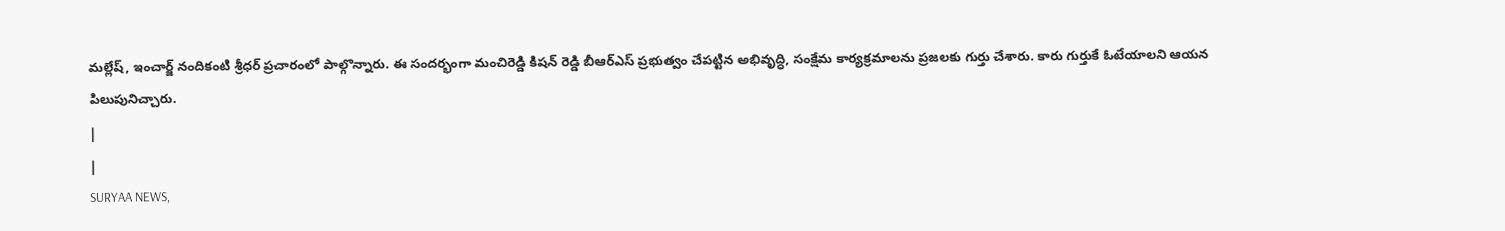మల్లేష్, ఇంచార్జ్ నందికంటి శ్రీధర్ ప్రచారంలో పాల్గొన్నారు. ఈ సందర్భంగా మంచిరెడ్డి కిషన్ రెడ్డి బీఆర్ఎస్ ప్రభుత్వం చేపట్టిన అభివృద్ధి, సంక్షేమ కార్యక్రమాలను ప్రజలకు గుర్తు చేశారు. కారు గుర్తుకే ఓటేయాలని ఆయన పిలుపునిచ్చారు.
|
|
SURYAA NEWS,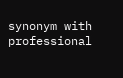synonym with professional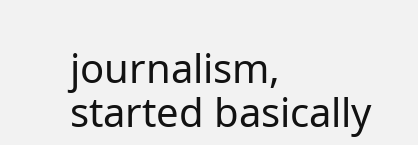journalism, started basically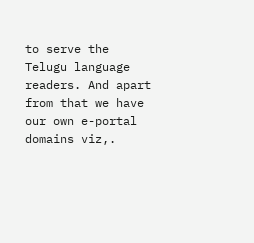to serve the Telugu language readers. And apart from that we have our own e-portal domains viz,.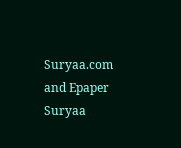Suryaa.com and Epaper Suryaa